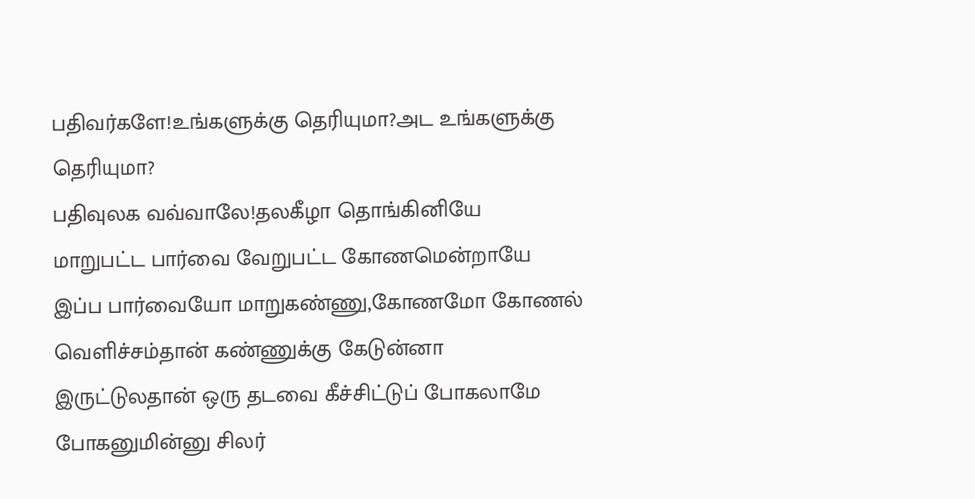பதிவர்களே!உங்களுக்கு தெரியுமா?அட உங்களுக்கு தெரியுமா?
பதிவுலக வவ்வாலே!தலகீழா தொங்கினியே
மாறுபட்ட பார்வை வேறுபட்ட கோணமென்றாயே
இப்ப பார்வையோ மாறுகண்ணு,கோணமோ கோணல்
வெளிச்சம்தான் கண்ணுக்கு கேடுன்னா
இருட்டுலதான் ஒரு தடவை கீச்சிட்டுப் போகலாமே
போகனுமின்னு சிலர்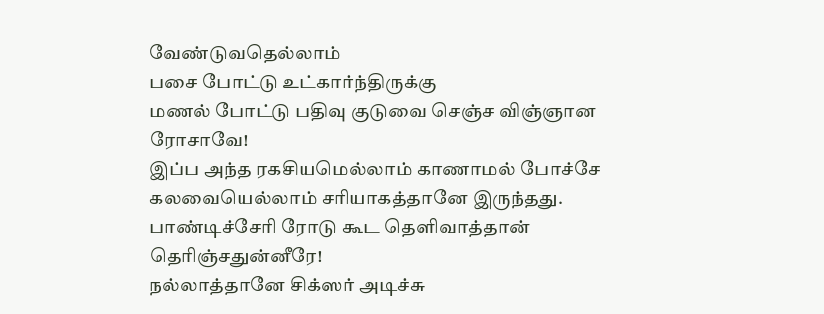வேண்டுவதெல்லாம்
பசை போட்டு உட்கார்ந்திருக்கு
மணல் போட்டு பதிவு குடுவை செஞ்ச விஞ்ஞான ரோசாவே!
இப்ப அந்த ரகசியமெல்லாம் காணாமல் போச்சே
கலவையெல்லாம் சரியாகத்தானே இருந்தது.
பாண்டிச்சேரி ரோடு கூட தெளிவாத்தான் தெரிஞ்சதுன்னீரே!
நல்லாத்தானே சிக்ஸர் அடிச்சு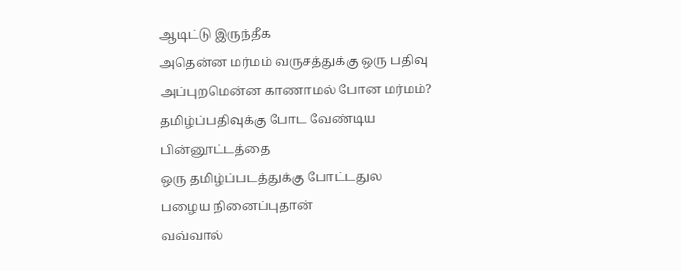ஆடிட்டு இருந்தீக
அதென்ன மர்மம் வருசத்துக்கு ஒரு பதிவு
அப்புறமென்ன காணாமல் போன மர்மம்?
தமிழ்ப்பதிவுக்கு போட வேண்டிய பின்னூட்டத்தை
ஒரு தமிழ்ப்படத்துக்கு போட்டதுல
பழைய நினைப்புதான்
வவ்வால்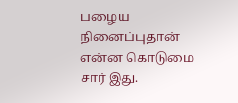பழைய நினைப்புதான்
என்ன கொடுமை சார் இது.